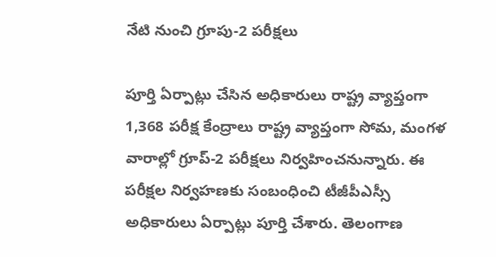నేటి నుంచి గ్రూపు-2 పరీక్షలు

పూర్తి ఏర్పాట్లు చేసిన అధికారులు రాష్ట్ర వ్యాప్తంగా 1,368 పరీక్ష కేంద్రాలు రాష్ట్ర వ్యాప్తంగా సోమ, మంగళ వారాల్లో గ్రూప్-2 పరీక్షలు నిర్వహించనున్నారు. ఈ పరీక్షల నిర్వహణకు సంబంధించి టీజీపీఎస్సీ అధికారులు ఏర్పాట్లు పూర్తి చేశారు. తెలంగాణ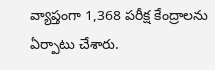వ్యాప్తంగా 1,368 పరీక్ష కేంద్రాలను ఏర్పాటు చేశారు.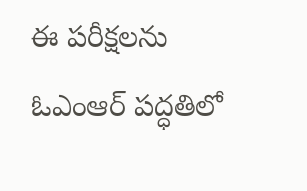ఈ పరీక్షలను ఓఎంఆర్ పద్ధతిలో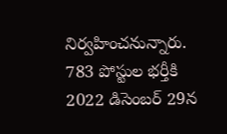నిర్వహించనున్నారు. 783 పోస్టుల భర్తీకి 2022 డిసెంబర్ 29న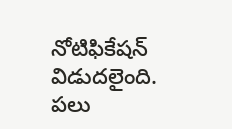నోటిఫికేషన్ విడుదలైంది. పలు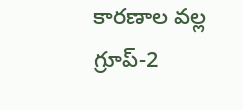కారణాల వల్ల గ్రూప్-2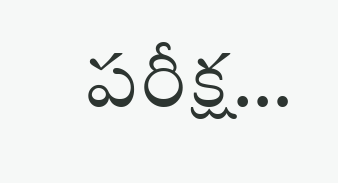పరీక్ష…